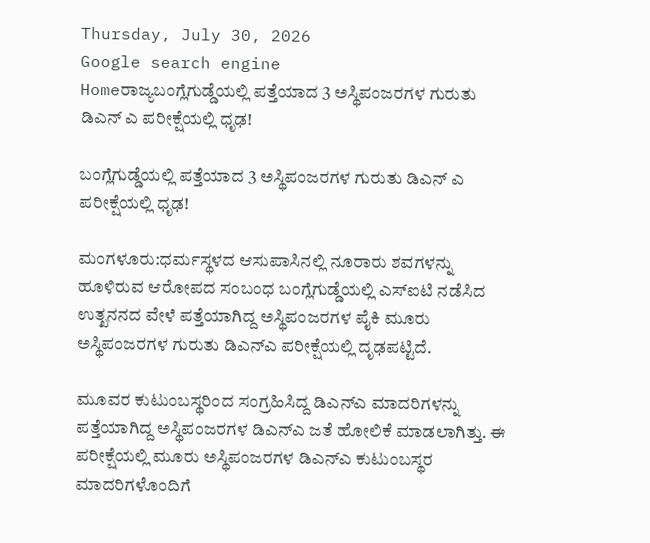Thursday, July 30, 2026
Google search engine
Homeರಾಜ್ಯಬಂಗ್ಲೆಗುಡ್ಡೆಯಲ್ಲಿ ಪತ್ತೆಯಾದ 3 ಅಸ್ಥಿಪಂಜರಗಳ ಗುರುತು ಡಿಎನ್ ಎ ಪರೀಕ್ಷೆಯಲ್ಲಿ ಧೃಢ!

ಬಂಗ್ಲೆಗುಡ್ಡೆಯಲ್ಲಿ ಪತ್ತೆಯಾದ 3 ಅಸ್ಥಿಪಂಜರಗಳ ಗುರುತು ಡಿಎನ್ ಎ ಪರೀಕ್ಷೆಯಲ್ಲಿ ಧೃಢ!

ಮಂಗಳೂರು:ಧರ್ಮಸ್ಥಳದ ಆಸುಪಾಸಿನಲ್ಲಿ ನೂರಾರು ಶವಗಳನ್ನು ಹೂಳಿರುವ ಆರೋಪದ ಸಂಬಂಧ ಬಂಗ್ಲೆಗುಡ್ಡೆಯಲ್ಲಿ ಎಸ್‌ಐಟಿ ನಡೆಸಿದ ಉತ್ಖನನದ ವೇಳೆ ಪತ್ತೆಯಾಗಿದ್ದ ಅಸ್ಥಿಪಂಜರಗಳ ಪೈಕಿ ಮೂರು ಅಸ್ಥಿಪಂಜರಗಳ ಗುರುತು ಡಿಎನ್‌ಎ ಪರೀಕ್ಷೆಯಲ್ಲಿ ದೃಢಪಟ್ಟಿದೆ.

ಮೂವರ ಕುಟುಂಬಸ್ಥರಿಂದ ಸಂಗ್ರಹಿಸಿದ್ದ ಡಿಎನ್‌ಎ ಮಾದರಿಗಳನ್ನು ಪತ್ತೆಯಾಗಿದ್ದ ಅಸ್ಥಿಪಂಜರಗಳ ಡಿಎನ್‌ಎ ಜತೆ ಹೋಲಿಕೆ ಮಾಡಲಾಗಿತ್ತು. ಈ ಪರೀಕ್ಷೆಯಲ್ಲಿ ಮೂರು ಅಸ್ಥಿಪಂಜರಗಳ ಡಿಎನ್‌ಎ ಕುಟುಂಬಸ್ಥರ ಮಾದರಿಗಳೊಂದಿಗೆ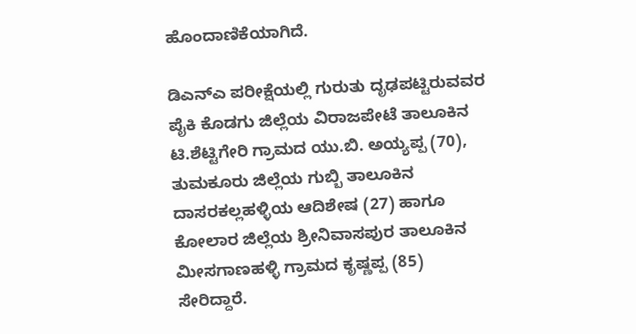ಹೊಂದಾಣಿಕೆಯಾಗಿದೆ.

ಡಿಎನ್‌ಎ ಪರೀಕ್ಷೆಯಲ್ಲಿ ಗುರುತು ದೃಢಪಟ್ಟಿರುವವರ ಪೈಕಿ ಕೊಡಗು ಜಿಲ್ಲೆಯ ವಿರಾಜಪೇಟೆ ತಾಲೂಕಿನ ಟಿ.ಶೆಟ್ಟಿಗೇರಿ ಗ್ರಾಮದ ಯು.ಬಿ. ಅಯ್ಯಪ್ಪ (70), ತುಮಕೂರು ಜಿಲ್ಲೆಯ ಗುಬ್ಬಿ ತಾಲೂಕಿನ ದಾಸರಕಲ್ಲಹಳ್ಳಿಯ ಆದಿಶೇಷ (27) ಹಾಗೂ ಕೋಲಾರ ಜಿಲ್ಲೆಯ ಶ್ರೀನಿವಾಸಪುರ ತಾಲೂಕಿನ ಮೀಸಗಾಣಹಳ್ಳಿ ಗ್ರಾಮದ ಕೃಷ್ಣಪ್ಪ (85) ಸೇರಿದ್ದಾರೆ.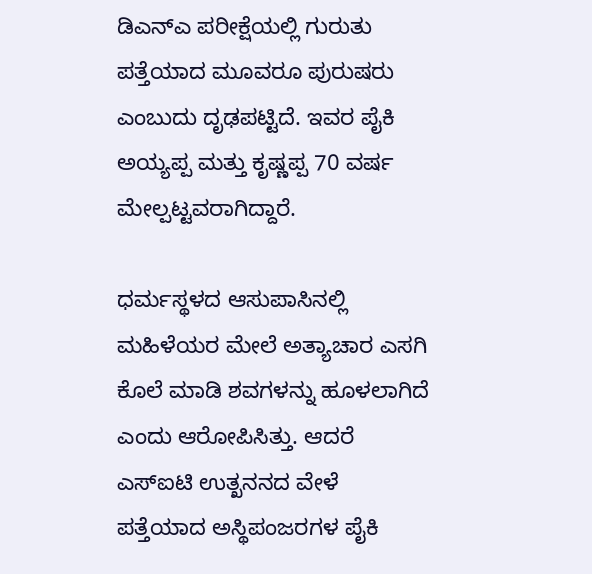ಡಿಎನ್‌ಎ ಪರೀಕ್ಷೆಯಲ್ಲಿ ಗುರುತು ಪತ್ತೆಯಾದ ಮೂವರೂ ಪುರುಷರು ಎಂಬುದು ದೃಢಪಟ್ಟಿದೆ. ಇವರ ಪೈಕಿ ಅಯ್ಯಪ್ಪ ಮತ್ತು ಕೃಷ್ಣಪ್ಪ 70 ವರ್ಷ ಮೇಲ್ಪಟ್ಟವರಾಗಿದ್ದಾರೆ.

ಧರ್ಮಸ್ಥಳದ ಆಸುಪಾಸಿನಲ್ಲಿ ಮಹಿಳೆಯರ ಮೇಲೆ ಅತ್ಯಾಚಾರ ಎಸಗಿ ಕೊಲೆ ಮಾಡಿ ಶವಗಳನ್ನು ಹೂಳಲಾಗಿದೆ ಎಂದು ಆರೋಪಿಸಿತ್ತು. ಆದರೆ ಎಸ್‌ಐಟಿ ಉತ್ಖನನದ ವೇಳೆ ಪತ್ತೆಯಾದ ಅಸ್ಥಿಪಂಜರಗಳ ಪೈಕಿ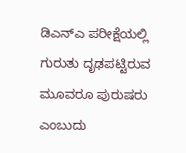ಡಿಎನ್‌ಎ ಪರೀಕ್ಷೆಯಲ್ಲಿ ಗುರುತು ದೃಢಪಟ್ಟಿರುವ ಮೂವರೂ ಪುರುಷರು ಎಂಬುದು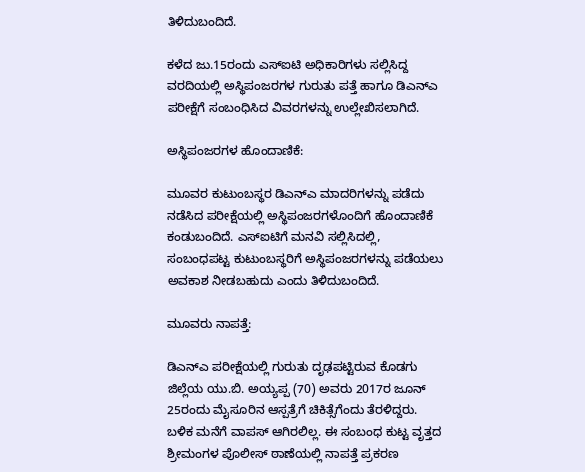ತಿಳಿದುಬಂದಿದೆ.

ಕಳೆದ ಜು.15ರಂದು ಎಸ್‌ಐಟಿ ಅಧಿಕಾರಿಗಳು ಸಲ್ಲಿಸಿದ್ದ ವರದಿಯಲ್ಲಿ ಅಸ್ಥಿಪಂಜರಗಳ ಗುರುತು ಪತ್ತೆ ಹಾಗೂ ಡಿಎನ್‌ಎ ಪರೀಕ್ಷೆಗೆ ಸಂಬಂಧಿಸಿದ ವಿವರಗಳನ್ನು ಉಲ್ಲೇಖಿಸಲಾಗಿದೆ.

ಅಸ್ಥಿಪಂಜರಗಳ ಹೊಂದಾಣಿಕೆ:

ಮೂವರ ಕುಟುಂಬಸ್ಥರ ಡಿಎನ್‌ಎ ಮಾದರಿಗಳನ್ನು ಪಡೆದು ನಡೆಸಿದ ಪರೀಕ್ಷೆಯಲ್ಲಿ ಅಸ್ಥಿಪಂಜರಗಳೊಂದಿಗೆ ಹೊಂದಾಣಿಕೆ ಕಂಡುಬಂದಿದೆ. ಎಸ್‌ಐಟಿಗೆ ಮನವಿ ಸಲ್ಲಿಸಿದಲ್ಲಿ, ಸಂಬಂಧಪಟ್ಟ ಕುಟುಂಬಸ್ಥರಿಗೆ ಅಸ್ಥಿಪಂಜರಗಳನ್ನು ಪಡೆಯಲು ಅವಕಾಶ ನೀಡಬಹುದು ಎಂದು ತಿಳಿದುಬಂದಿದೆ.

ಮೂವರು ನಾಪತ್ತೆ:

ಡಿಎನ್‌ಎ ಪರೀಕ್ಷೆಯಲ್ಲಿ ಗುರುತು ದೃಢಪಟ್ಟಿರುವ ಕೊಡಗು ಜಿಲ್ಲೆಯ ಯು.ಬಿ. ಅಯ್ಯಪ್ಪ (70) ಅವರು 2017ರ ಜೂನ್ 25ರಂದು ಮೈಸೂರಿನ ಆಸ್ಪತ್ರೆಗೆ ಚಿಕಿತ್ಸೆಗೆಂದು ತೆರಳಿದ್ದರು. ಬಳಿಕ ಮನೆಗೆ ವಾಪಸ್ ಆಗಿರಲಿಲ್ಲ. ಈ ಸಂಬಂಧ ಕುಟ್ಟ ವೃತ್ತದ ಶ್ರೀಮಂಗಳ ಪೊಲೀಸ್ ಠಾಣೆಯಲ್ಲಿ ನಾಪತ್ತೆ ಪ್ರಕರಣ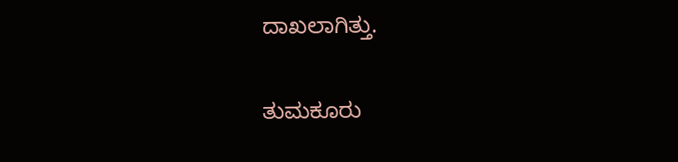ದಾಖಲಾಗಿತ್ತು.

ತುಮಕೂರು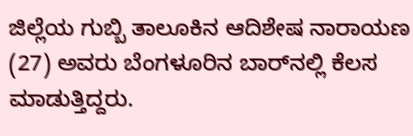ಜಿಲ್ಲೆಯ ಗುಬ್ಬಿ ತಾಲೂಕಿನ ಆದಿಶೇಷ ನಾರಾಯಣ (27) ಅವರು ಬೆಂಗಳೂರಿನ ಬಾರ್‌ನಲ್ಲಿ ಕೆಲಸ ಮಾಡುತ್ತಿದ್ದರು.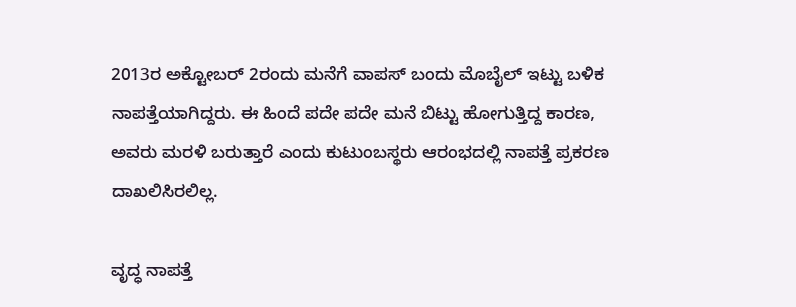2013ರ ಅಕ್ಟೋಬರ್ 2ರಂದು ಮನೆಗೆ ವಾಪಸ್ ಬಂದು ಮೊಬೈಲ್ ಇಟ್ಟು ಬಳಿಕ ನಾಪತ್ತೆಯಾಗಿದ್ದರು. ಈ ಹಿಂದೆ ಪದೇ ಪದೇ ಮನೆ ಬಿಟ್ಟು ಹೋಗುತ್ತಿದ್ದ ಕಾರಣ, ಅವರು ಮರಳಿ ಬರುತ್ತಾರೆ ಎಂದು ಕುಟುಂಬಸ್ಥರು ಆರಂಭದಲ್ಲಿ ನಾಪತ್ತೆ ಪ್ರಕರಣ ದಾಖಲಿಸಿರಲಿಲ್ಲ.

ವೃದ್ಧ ನಾಪತ್ತೆ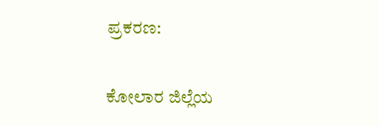ಪ್ರಕರಣ:

ಕೋಲಾರ ಜಿಲ್ಲೆಯ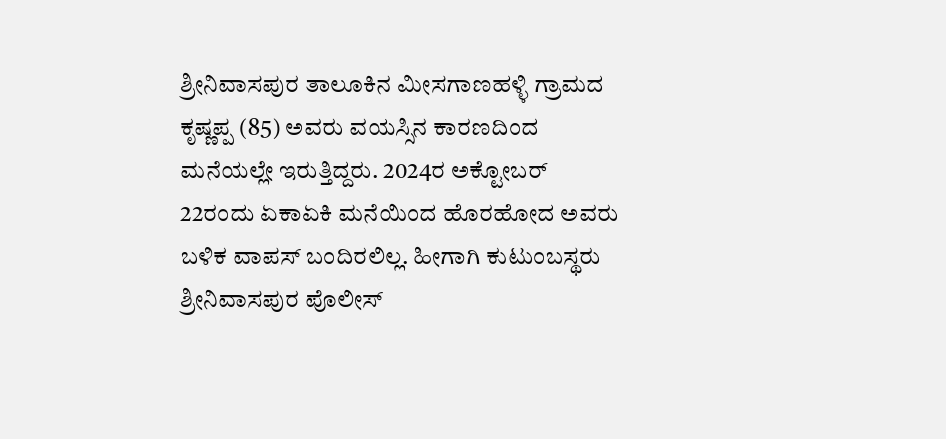ಶ್ರೀನಿವಾಸಪುರ ತಾಲೂಕಿನ ಮೀಸಗಾಣಹಳ್ಳಿ ಗ್ರಾಮದ ಕೃಷ್ಣಪ್ಪ (85) ಅವರು ವಯಸ್ಸಿನ ಕಾರಣದಿಂದ ಮನೆಯಲ್ಲೇ ಇರುತ್ತಿದ್ದರು. 2024ರ ಅಕ್ಟೋಬರ್ 22ರಂದು ಏಕಾಏಕಿ ಮನೆಯಿಂದ ಹೊರಹೋದ ಅವರು ಬಳಿಕ ವಾಪಸ್ ಬಂದಿರಲಿಲ್ಲ. ಹೀಗಾಗಿ ಕುಟುಂಬಸ್ಥರು ಶ್ರೀನಿವಾಸಪುರ ಪೊಲೀಸ್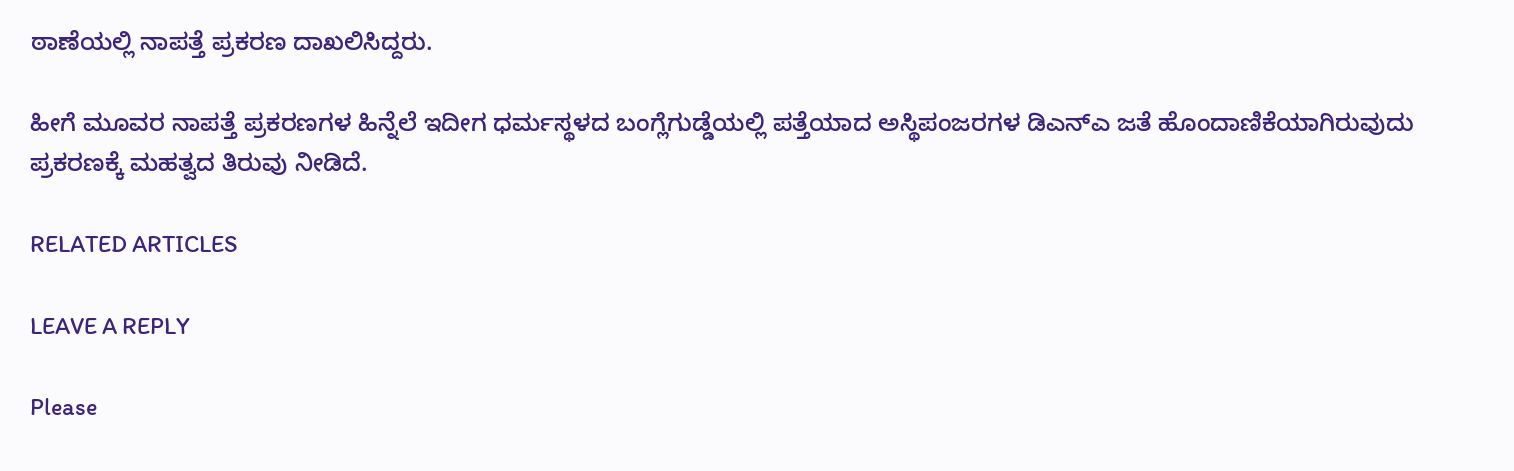ಠಾಣೆಯಲ್ಲಿ ನಾಪತ್ತೆ ಪ್ರಕರಣ ದಾಖಲಿಸಿದ್ದರು.

ಹೀಗೆ ಮೂವರ ನಾಪತ್ತೆ ಪ್ರಕರಣಗಳ ಹಿನ್ನೆಲೆ ಇದೀಗ ಧರ್ಮಸ್ಥಳದ ಬಂಗ್ಲೆಗುಡ್ಡೆಯಲ್ಲಿ ಪತ್ತೆಯಾದ ಅಸ್ಥಿಪಂಜರಗಳ ಡಿಎನ್‌ಎ ಜತೆ ಹೊಂದಾಣಿಕೆಯಾಗಿರುವುದು ಪ್ರಕರಣಕ್ಕೆ ಮಹತ್ವದ ತಿರುವು ನೀಡಿದೆ.

RELATED ARTICLES

LEAVE A REPLY

Please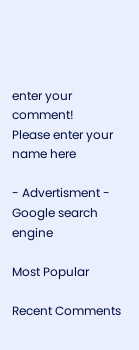enter your comment!
Please enter your name here

- Advertisment -
Google search engine

Most Popular

Recent Comments